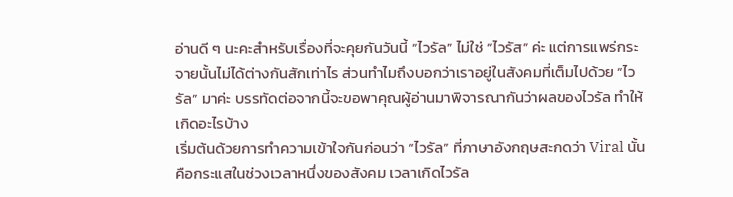อ่านดี ๆ นะคะสำหรับเรื่องที่จะคุยกันวันนี้ “ไวรัล” ไม่ใช่ “ไวรัส” ค่ะ แต่การแพร่กระจายนั้นไม่ได้ต่างกันสักเท่าไร ส่วนทำไมถึงบอกว่าเราอยู่ในสังคมที่เต็มไปด้วย “ไวรัล” มาค่ะ บรรทัดต่อจากนี้จะขอพาคุณผู้อ่านมาพิจารณากันว่าผลของไวรัล ทำให้เกิดอะไรบ้าง
เริ่มต้นด้วยการทำความเข้าใจกันก่อนว่า “ไวรัล” ที่ภาษาอังกฤษสะกดว่า Viral นั้น คือกระแสในช่วงเวลาหนึ่งของสังคม เวลาเกิดไวรัล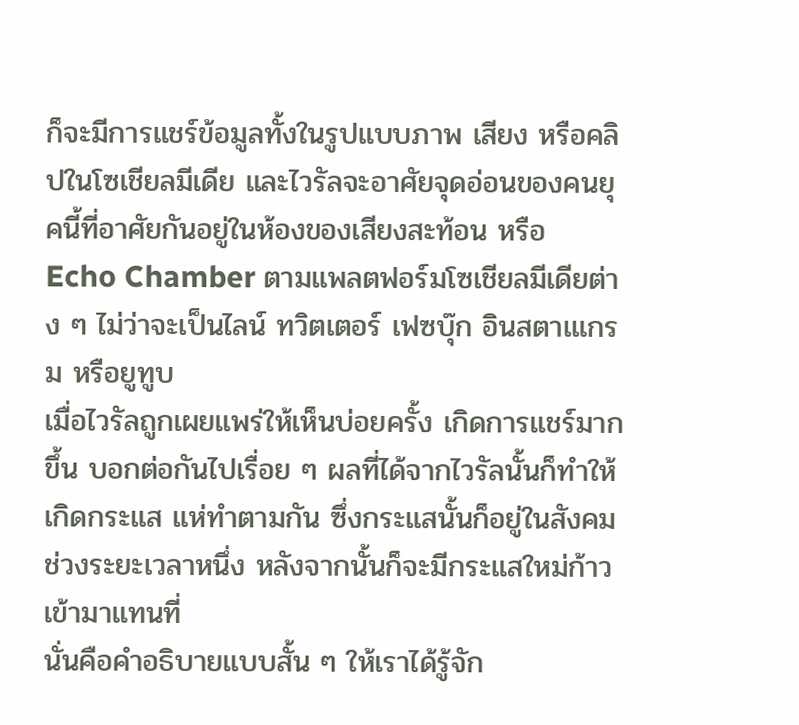ก็จะมีการแชร์ข้อมูลทั้งในรูปแบบภาพ เสียง หรือคลิปในโซเชียลมีเดีย และไวรัลจะอาศัยจุดอ่อนของคนยุคนี้ที่อาศัยกันอยู่ในห้องของเสียงสะท้อน หรือ Echo Chamber ตามแพลตฟอร์มโซเชียลมีเดียต่าง ๆ ไม่ว่าจะเป็นไลน์ ทวิตเตอร์ เฟซบุ๊ก อินสตาเแกรม หรือยูทูบ
เมื่อไวรัลถูกเผยแพร่ให้เห็นบ่อยครั้ง เกิดการแชร์มากขึ้น บอกต่อกันไปเรื่อย ๆ ผลที่ได้จากไวรัลนั้นก็ทำให้เกิดกระแส แห่ทำตามกัน ซึ่งกระแสนั้นก็อยู่ในสังคมช่วงระยะเวลาหนึ่ง หลังจากนั้นก็จะมีกระแสใหม่ก้าวเข้ามาแทนที่
นั่นคือคำอธิบายแบบสั้น ๆ ให้เราได้รู้จัก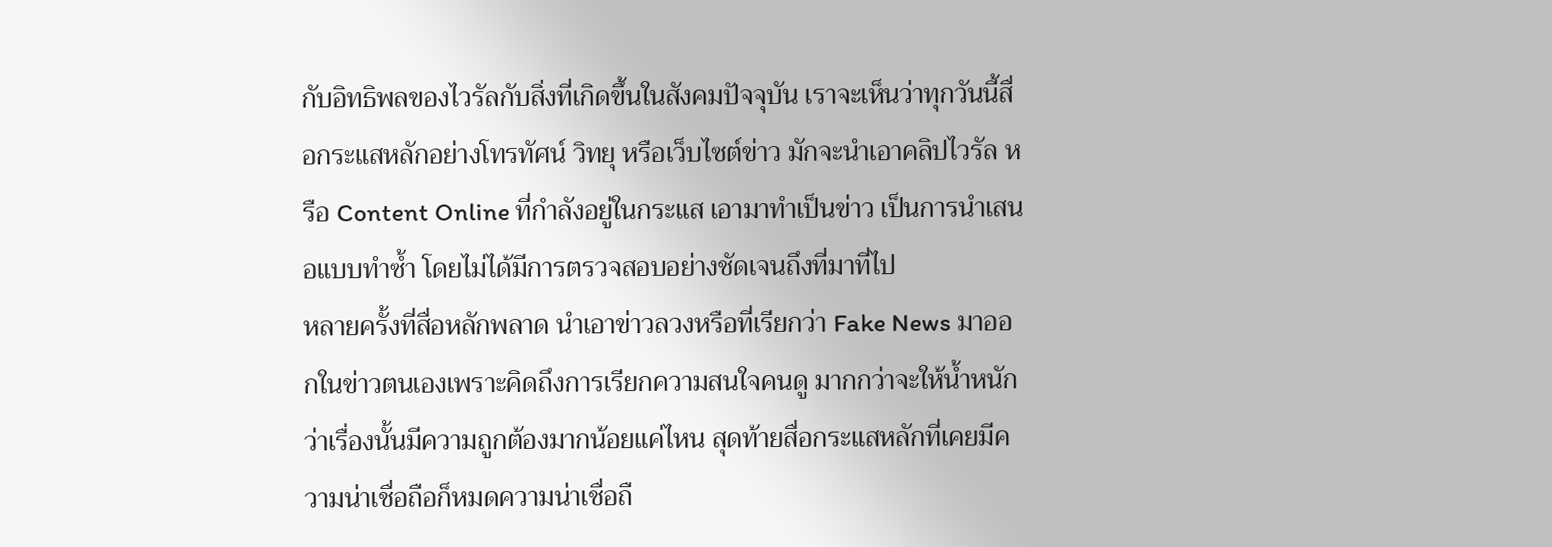กับอิทธิพลของไวรัลกับสิ่งที่เกิดขึ้นในสังคมปัจจุบัน เราจะเห็นว่าทุกวันนี้สื่อกระแสหลักอย่างโทรทัศน์ วิทยุ หรือเว็บไซต์ข่าว มักจะนำเอาคลิปไวรัล หรือ Content Online ที่กำลังอยู่ในกระแส เอามาทำเป็นข่าว เป็นการนำเสนอแบบทำซ้ำ โดยไม่ได้มีการตรวจสอบอย่างชัดเจนถึงที่มาที่ไป
หลายครั้งที่สื่อหลักพลาด นำเอาข่าวลวงหรือที่เรียกว่า Fake News มาออกในข่าวตนเองเพราะคิดถึงการเรียกความสนใจคนดู มากกว่าจะให้น้ำหนักว่าเรื่องนั้นมีความถูกต้องมากน้อยแค่ไหน สุดท้ายสื่อกระแสหลักที่เคยมีความน่าเชื่อถือก็หมดความน่าเชื่อถื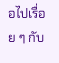อไปเรื่อย ๆ กับ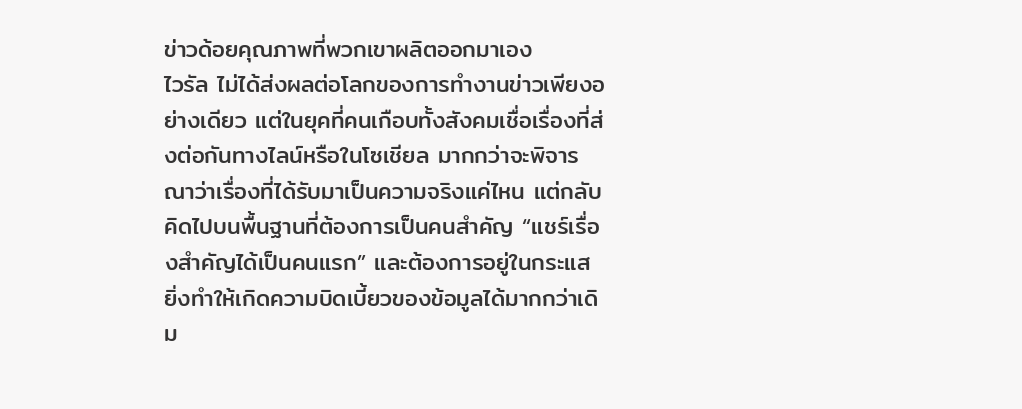ข่าวด้อยคุณภาพที่พวกเขาผลิตออกมาเอง
ไวรัล ไม่ได้ส่งผลต่อโลกของการทำงานข่าวเพียงอย่างเดียว แต่ในยุคที่คนเกือบทั้งสังคมเชื่อเรื่องที่ส่งต่อกันทางไลน์หรือในโซเชียล มากกว่าจะพิจารณาว่าเรื่องที่ได้รับมาเป็นความจริงแค่ไหน แต่กลับคิดไปบนพื้นฐานที่ต้องการเป็นคนสำคัญ “แชร์เรื่องสำคัญได้เป็นคนแรก” และต้องการอยู่ในกระแส ยิ่งทำให้เกิดความบิดเบี้ยวของข้อมูลได้มากกว่าเดิม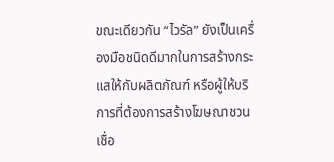ขณะเดียวกัน “ไวรัล” ยังเป็นเครื่องมือชนิดดีมากในการสร้างกระแสให้กับผลิตภัณฑ์ หรือผู้ให้บริการที่ต้องการสร้างโฆษณาชวนเชื่อ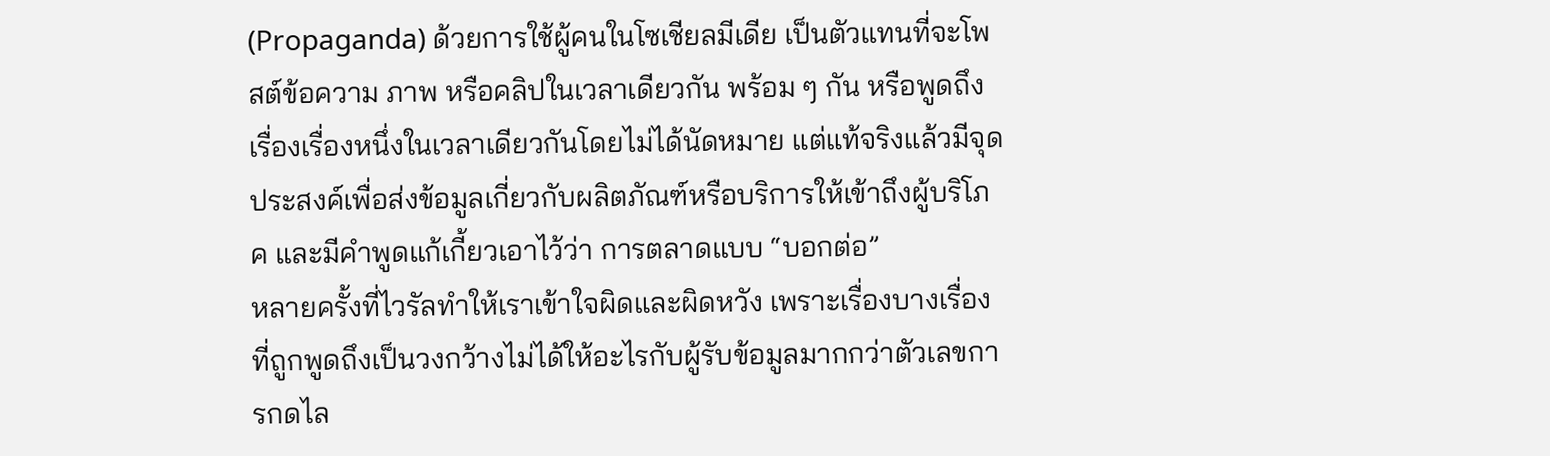(Propaganda) ด้วยการใช้ผู้คนในโซเชียลมีเดีย เป็นตัวแทนที่จะโพสต์ข้อความ ภาพ หรือคลิปในเวลาเดียวกัน พร้อม ๆ กัน หรือพูดถึงเรื่องเรื่องหนึ่งในเวลาเดียวกันโดยไม่ได้นัดหมาย แต่แท้จริงแล้วมีจุดประสงค์เพื่อส่งข้อมูลเกี่ยวกับผลิตภัณฑ์หรือบริการให้เข้าถึงผู้บริโภค และมีคำพูดแก้เกี้ยวเอาไว้ว่า การตลาดแบบ “บอกต่อ”
หลายครั้งที่ไวรัลทำให้เราเข้าใจผิดและผิดหวัง เพราะเรื่องบางเรื่องที่ถูกพูดถึงเป็นวงกว้างไม่ได้ให้อะไรกับผู้รับข้อมูลมากกว่าตัวเลขการกดไล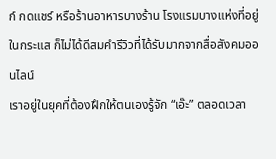ก์ กดแชร์ หรือร้านอาหารบางร้าน โรงแรมบางแห่งที่อยู่ในกระแส ก็ไม่ได้ดีสมคำรีวิวที่ได้รับมากจากสื่อสังคมออนไลน์
เราอยู่ในยุคที่ต้องฝึกให้ตนเองรู้จัก “เอ๊ะ” ตลอดเวลา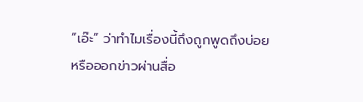“เอ๊ะ” ว่าทำไมเรื่องนี้ถึงถูกพูดถึงบ่อย หรือออกข่าวผ่านสื่อ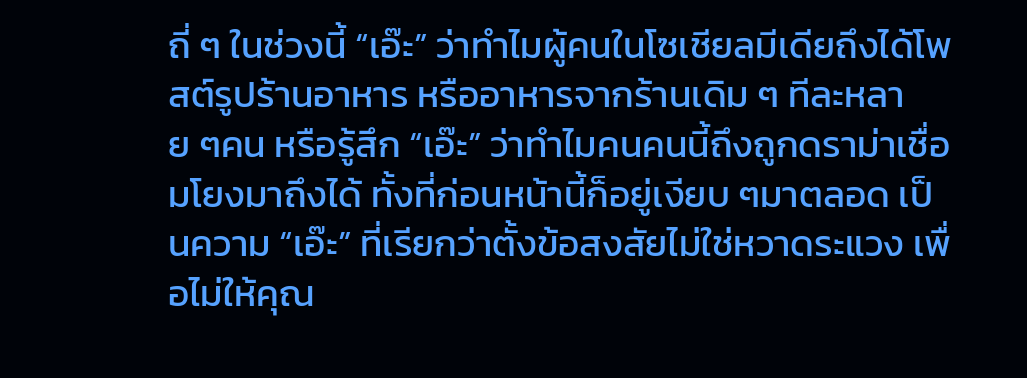ถี่ ๆ ในช่วงนี้ “เอ๊ะ” ว่าทำไมผู้คนในโซเชียลมีเดียถึงได้โพสต์รูปร้านอาหาร หรืออาหารจากร้านเดิม ๆ ทีละหลาย ๆคน หรือรู้สึก “เอ๊ะ” ว่าทำไมคนคนนี้ถึงถูกดราม่าเชื่อมโยงมาถึงได้ ทั้งที่ก่อนหน้านี้ก็อยู่เงียบ ๆมาตลอด เป็นความ “เอ๊ะ” ที่เรียกว่าตั้งข้อสงสัยไม่ใช่หวาดระแวง เพื่อไม่ให้คุณ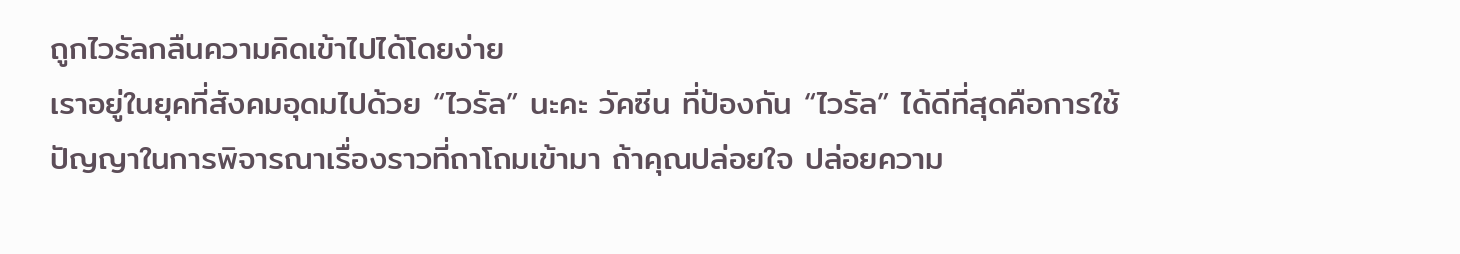ถูกไวรัลกลืนความคิดเข้าไปได้โดยง่าย
เราอยู่ในยุคที่สังคมอุดมไปด้วย “ไวรัล” นะคะ วัคซีน ที่ป้องกัน “ไวรัล” ได้ดีที่สุดคือการใช้ปัญญาในการพิจารณาเรื่องราวที่ถาโถมเข้ามา ถ้าคุณปล่อยใจ ปล่อยความ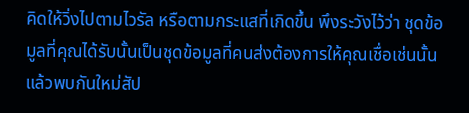คิดให้วิ่งไปตามไวรัล หรือตามกระแสที่เกิดขึ้น พึงระวังไว้ว่า ชุดข้อมูลที่คุณได้รับนั้นเป็นชุดข้อมูลที่คนส่งต้องการให้คุณเชื่อเช่นนั้น
แล้วพบกันใหม่สัป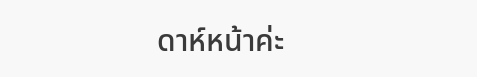ดาห์หน้าค่ะ